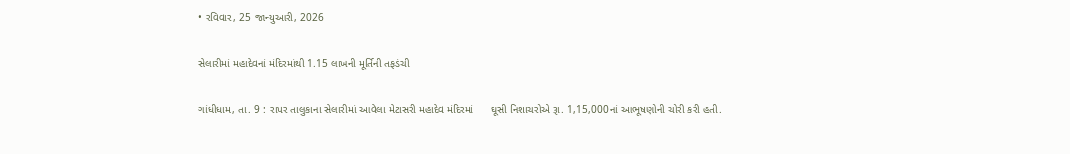• રવિવાર, 25 જાન્યુઆરી, 2026

સેલારીમાં મહાદેવનાં મંદિરમાંથી 1.15 લાખની મૂર્તિની તફડંચી

ગાંધીધામ, તા. 9 : રાપર તાલુકાના સેલારીમાં આવેલા મેટાસરી મહાદેવ મંદિરમાં      ઘૂસી નિશાચરોએ રૂા. 1,15,000નાં આભૂષણોની ચોરી કરી હતી.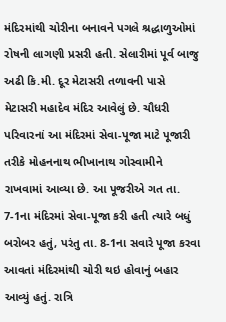મંદિરમાંથી ચોરીના બનાવને પગલે શ્રદ્ધાળુઓમાં રોષની લાગણી પ્રસરી હતી. સેલારીમાં પૂર્વ બાજુ અઢી કિ.મી. દૂર મેટાસરી તળાવની પાસે મેટાસરી મહાદેવ મંદિર આવેલું છે. ચૌધરી પરિવારનાં આ મંદિરમાં સેવા-પૂજા માટે પૂજારી તરીકે મોહનનાથ ભીખાનાથ ગોસ્વામીને રાખવામાં આવ્યા છે. આ પૂજરીએ ગત તા. 7-1ના મંદિરમાં સેવા-પૂજા કરી હતી ત્યારે બધું બરોબર હતું, પરંતુ તા. 8-1ના સવારે પૂજા કરવા આવતાં મંદિરમાંથી ચોરી થઇ હોવાનું બહાર આવ્યું હતું. રાત્રિ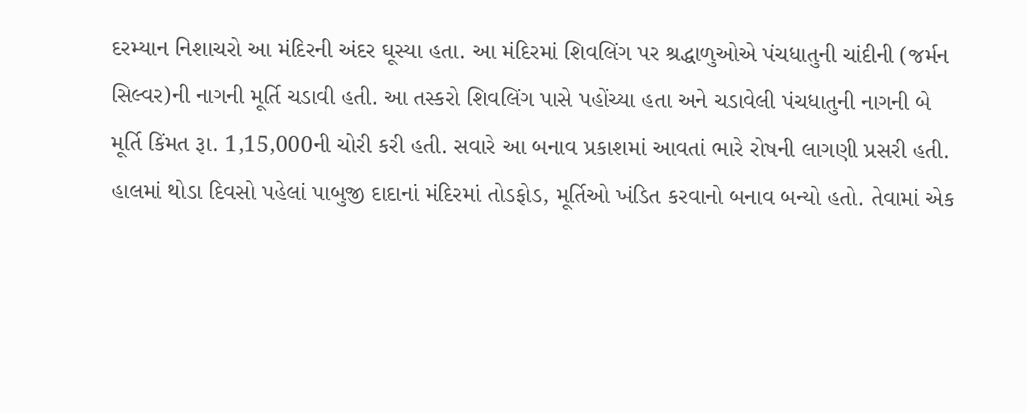દરમ્યાન નિશાચરો આ મંદિરની અંદર ઘૂસ્યા હતા. આ મંદિરમાં શિવલિંગ પર શ્રદ્ધાળુઓએ પંચધાતુની ચાંદીની (જર્મન સિલ્વર)ની નાગની મૂર્તિ ચડાવી હતી. આ તસ્કરો શિવલિંગ પાસે પહોંચ્યા હતા અને ચડાવેલી પંચધાતુની નાગની બે મૂર્તિ કિંમત રૂા. 1,15,000ની ચોરી કરી હતી. સવારે આ બનાવ પ્રકાશમાં આવતાં ભારે રોષની લાગણી પ્રસરી હતી. હાલમાં થોડા દિવસો પહેલાં પાબુજી દાદાનાં મંદિરમાં તોડફોડ, મૂર્તિઓ ખંડિત કરવાનો બનાવ બન્યો હતો. તેવામાં એક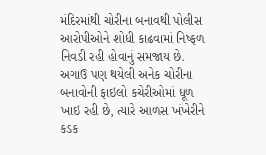મંદિરમાંથી ચોરીના બનાવથી પોલીસ આરોપીઓને શોધી કાઢવામાં નિષ્ફળ નિવડી રહી હોવાનું સમજાય છે. અગાઉ પણ થયેલી અનેક ચોરીના બનાવોની ફાઇલો કચેરીઓમાં ધૂળ ખાઇ રહી છે, ત્યારે આળસ ખંખેરીને કડક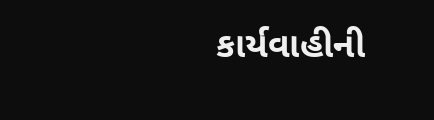કાર્યવાહીની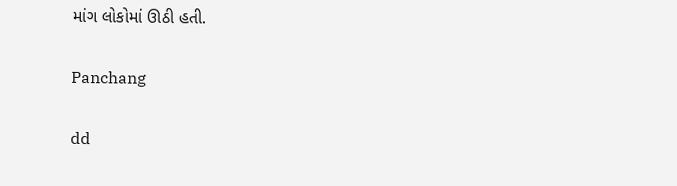માંગ લોકોમાં ઊઠી હતી.

Panchang

dd